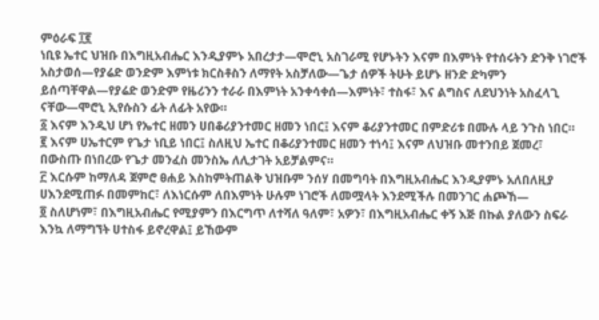ምዕራፍ ፲፪
ነቢዩ ኤተር ህዝቡ በእግዚአብሔር እንዲያምኑ አበረታታ—ሞሮኒ አስገራሚ የሆኑትን እናም በእምነት የተሰሩትን ድንቅ ነገሮች አስታወሰ—የያሬድ ወንድም እምነቱ ክርስቶስን ለማየት አስቻለው—ጌታ ሰዎች ትሁት ይሆኑ ዘንድ ድካምን ይሰጣቸዋል—የያሬድ ወንድም የዜሪንን ተራራ በእምነት አንቀሳቀሰ—እምነት፣ ተስፋ፣ እና ልግስና ለደህንነት አስፈላጊ ናቸው—ሞሮኒ ኢየሱስን ፊት ለፊት አየው።
፩ እናም እንዲህ ሆነ የኤተር ዘመን ሀበቆሪያንተመር ዘመን ነበር፤ እናም ቆሪያንተመር በምድሪቱ በሙሉ ላይ ንጉስ ነበር።
፪ እናም ሀኤተርም የጌታ ነቢይ ነበር፤ ስለዚህ ኤተር በቆሪያንተመር ዘመን ተነሳ፤ እናም ለህዝቡ መተንበይ ጀመረ፣ በውስጡ በነበረው የጌታ መንፈስ መንስኤ ለሊታገት አይቻልምና።
፫ እርሱም ከማለዳ ጀምሮ ፀሐይ እስከምትጠልቅ ህዝቡም ንሰሃ በመግባት በእግዚአብሔር እንዲያምኑ አለበለዚያ ሀእንደሚጠፉ በመምከር፣ ለእነርሱም ለበእምነት ሁሉም ነገሮች ለመሟላት እንደሚችሉ በመንገር ሐጮኸ—
፬ ስለሆነም፣ በእግዚአብሔር የሚያምን በእርግጥ ለተሻለ ዓለም፣ አዎን፣ በእግዚአብሔር ቀኝ እጅ በኩል ያለውን ስፍራ እንኳ ለማግኘት ሀተስፋ ይኖረዋል፤ ይኸውም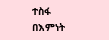ተስፋ በእምነት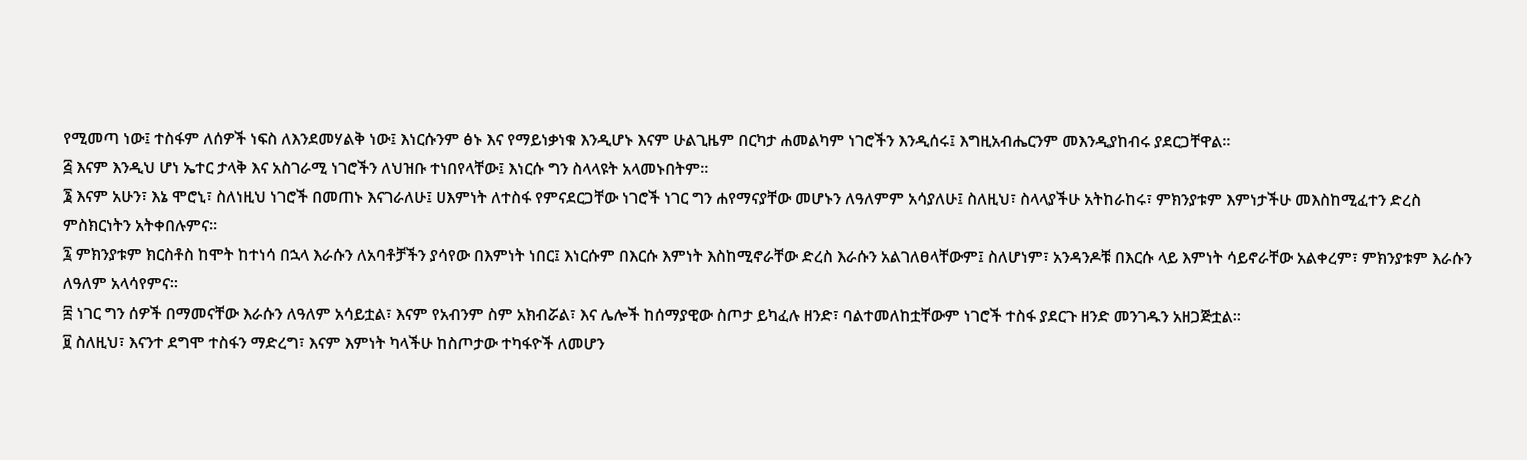የሚመጣ ነው፤ ተስፋም ለሰዎች ነፍስ ለእንደመሃልቅ ነው፤ እነርሱንም ፅኑ እና የማይነቃነቁ እንዲሆኑ እናም ሁልጊዜም በርካታ ሐመልካም ነገሮችን እንዲሰሩ፤ እግዚአብሔርንም መእንዲያከብሩ ያደርጋቸዋል።
፭ እናም እንዲህ ሆነ ኤተር ታላቅ እና አስገራሚ ነገሮችን ለህዝቡ ተነበየላቸው፤ እነርሱ ግን ስላላዩት አላመኑበትም።
፮ እናም አሁን፣ እኔ ሞሮኒ፣ ስለነዚህ ነገሮች በመጠኑ እናገራለሁ፤ ሀእምነት ለተስፋ የምናደርጋቸው ነገሮች ነገር ግን ሐየማናያቸው መሆኑን ለዓለምም አሳያለሁ፤ ስለዚህ፣ ስላላያችሁ አትከራከሩ፣ ምክንያቱም እምነታችሁ መእስከሚፈተን ድረስ ምስክርነትን አትቀበሉምና።
፯ ምክንያቱም ክርስቶስ ከሞት ከተነሳ በኋላ እራሱን ለአባቶቻችን ያሳየው በእምነት ነበር፤ እነርሱም በእርሱ እምነት እስከሚኖራቸው ድረስ እራሱን አልገለፀላቸውም፤ ስለሆነም፣ አንዳንዶቹ በእርሱ ላይ እምነት ሳይኖራቸው አልቀረም፣ ምክንያቱም እራሱን ለዓለም አላሳየምና።
፰ ነገር ግን ሰዎች በማመናቸው እራሱን ለዓለም አሳይቷል፣ እናም የአብንም ስም አክብሯል፣ እና ሌሎች ከሰማያዊው ስጦታ ይካፈሉ ዘንድ፣ ባልተመለከቷቸውም ነገሮች ተስፋ ያደርጉ ዘንድ መንገዱን አዘጋጅቷል።
፱ ስለዚህ፣ እናንተ ደግሞ ተስፋን ማድረግ፣ እናም እምነት ካላችሁ ከስጦታው ተካፋዮች ለመሆን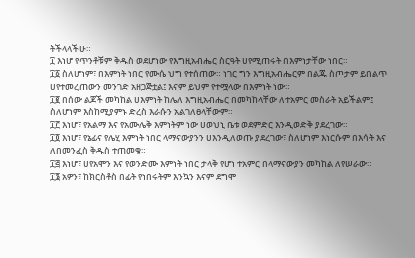ትችላላችሁ።
፲ እነሆ የጥንቶቹም ቅዱስ ወደሆነው የእግዚአብሔር ስርዓት ሀየሚጠሩት በእምነታቸው ነበር።
፲፩ ስለሆነም፣ በእምነት ነበር የሙሴ ህግ የተሰጠው። ነገር ግን እግዚአብሔርም በልጁ ስጦታም ይበልጥ ሀየተመረጠውን መንገድ አዘጋጅቷል፤ እናም ይህም የተሟላው በእምነት ነው።
፲፪ በሰው ልጆች መካከል ሀእምነት ከሌለ እግዚአብሔር በመካከላቸው ለተአምር መስራት አይችልም፤ ስለሆነም እስከሚያምኑ ድረስ እራሱን አልገለፀላቸውም።
፲፫ እነሆ፣ የአልማ እና የአሙሌቅ እምነትም ነው ሀወህኒ ቤቱ ወደምድር እንዲወድቅ ያደረገው።
፲፬ እነሆ፣ የኔፊና የሌሂ እምነት ነበር ላማናውያንን ሀእንዲለወጡ ያደረገው፣ ስለሆነም እነርሱም በእሳት እና ለበመንፈስ ቅዱስ ተጠመቁ።
፲፭ እነሆ፣ ሀየአሞን እና የወንድሙ እምነት ነበር ታላቅ የሆነ ተአምር በላማናውያን መካከል ለየሠራው።
፲፮ አዎን፣ ከክርስቶስ በፊት የነበሩትም እንኳን እናም ደግሞ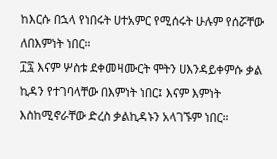ከእርሱ በኋላ የነበሩት ሀተአምር የሚሰሩት ሁሉም የሰሯቸው ለበእምነት ነበር።
፲፯ እናም ሦስቱ ደቀመዛሙርት ሞትን ሀእንዳይቀምሱ ቃል ኪዳን የተገባላቸው በእምነት ነበር፤ እናም እምነት እስከሚኖራቸው ድረስ ቃልኪዳኑን አላገኙም ነበር።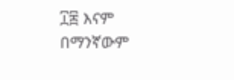፲፰ እናም በማንኛውም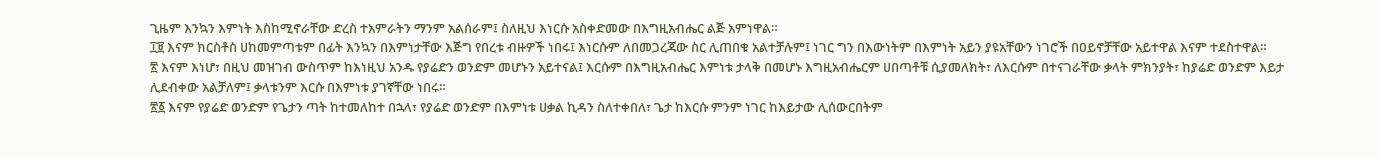ጊዜም እንኳን እምነት እስከሚኖራቸው ድረስ ተአምራትን ማንም አልሰራም፤ ስለዚህ እነርሱ አስቀድመው በእግዚአብሔር ልጅ አምነዋል።
፲፱ እናም ክርስቶስ ሀከመምጣቱም በፊት እንኳን በእምነታቸው እጅግ የበረቱ ብዙዎች ነበሩ፤ እነርሱም ለበመጋረጃው ስር ሊጠበቁ አልተቻሉም፤ ነገር ግን በእውነትም በእምነት አይን ያዩአቸውን ነገሮች በዐይኖቻቸው አይተዋል እናም ተደስተዋል።
፳ እናም እነሆ፣ በዚህ መዝገብ ውስጥም ከእነዚህ አንዱ የያሬድን ወንድም መሆኑን አይተናል፤ እርሱም በእግዚአብሔር እምነቱ ታላቅ በመሆኑ እግዚአብሔርም ሀበጣቶቹ ሲያመለክት፣ ለእርሱም በተናገራቸው ቃላት ምክንያት፣ ከያሬድ ወንድም እይታ ሊደብቀው አልቻለም፤ ቃላቱንም እርሱ በእምነቱ ያገኛቸው ነበሩ።
፳፩ እናም የያሬድ ወንድም የጌታን ጣት ከተመለከተ በኋላ፣ የያሬድ ወንድም በእምነቱ ሀቃል ኪዳን ስለተቀበለ፣ ጌታ ከእርሱ ምንም ነገር ከእይታው ሊሰውርበትም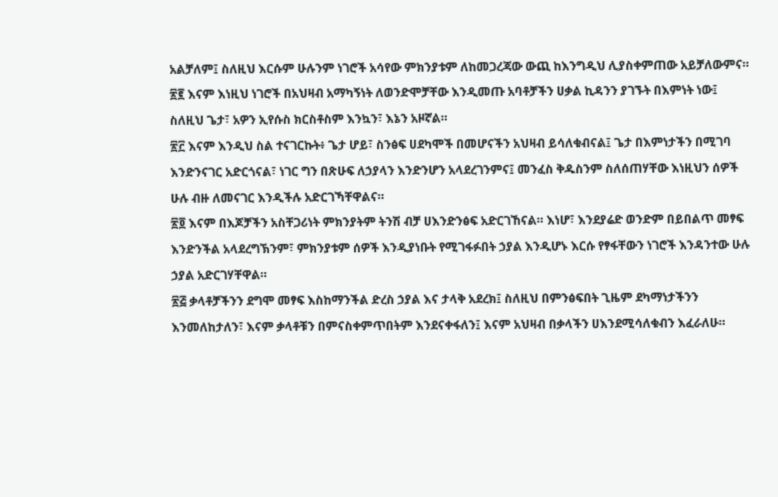አልቻለም፤ ስለዚህ እርሱም ሁሉንም ነገሮች አሳየው ምክንያቱም ለከመጋረጃው ውጪ ከእንግዲህ ሊያስቀምጠው አይቻለውምና።
፳፪ እናም እነዚህ ነገሮች በአህዛብ አማካኝነት ለወንድሞቻቸው እንዲመጡ አባቶቻችን ሀቃል ኪዳንን ያገኙት በእምነት ነው፤ ስለዚህ ጌታ፣ አዎን ኢየሱስ ክርስቶስም እንኳን፣ እኔን አዞኛል።
፳፫ እናም እንዲህ ስል ተናገርኩት፥ ጌታ ሆይ፣ ስንፅፍ ሀደካሞች በመሆናችን አህዛብ ይሳለቁብናል፤ ጌታ በእምነታችን በሚገባ እንድንናገር አድርጎናል፣ ነገር ግን በጽሁፍ ለኃያላን እንድንሆን አላደረገንምና፤ መንፈስ ቅዱስንም ስለሰጠሃቸው እነዚህን ሰዎች ሁሉ ብዙ ለመናገር እንዲችሉ አድርገኻቸዋልና።
፳፬ እናም በእጆቻችን አስቸጋሪነት ምክንያትም ትንሽ ብቻ ሀእንድንፅፍ አድርገኸናል። እነሆ፣ እንደያሬድ ወንድም በይበልጥ መፃፍ እንድንችል አላደረግኽንም፣ ምክንያቱም ሰዎች እንዲያነቡት የሚገፋፉበት ኃያል እንዲሆኑ እርሱ የፃፋቸውን ነገሮች እንዳንተው ሁሉ ኃያል አድርገሃቸዋል።
፳፭ ቃላቶቻችንን ደግሞ መፃፍ እስከማንችል ድረስ ኃያል እና ታላቅ አደረክ፤ ስለዚህ በምንፅፍበት ጊዜም ደካማነታችንን እንመለከታለን፣ እናም ቃላቶቹን በምናስቀምጥበትም እንደናቀፋለን፤ እናም አህዛብ በቃላችን ሀእንደሚሳለቁብን እፈራለሁ።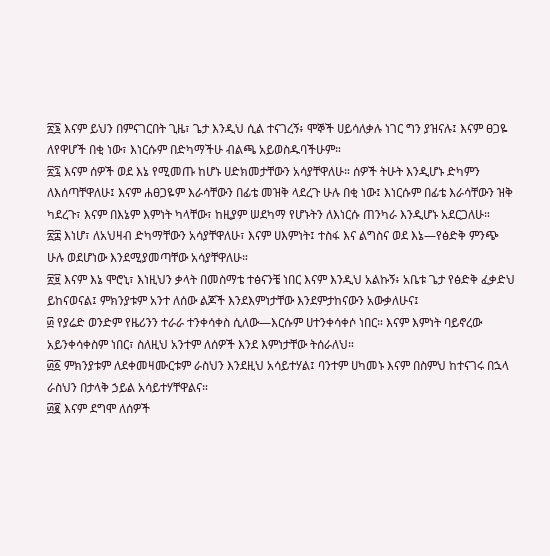፳፮ እናም ይህን በምናገርበት ጊዜ፣ ጌታ እንዲህ ሲል ተናገረኝ፥ ሞኞች ሀይሳለቃሉ ነገር ግን ያዝናሉ፤ እናም ፀጋዬ ለየዋሆች በቂ ነው፣ እነርሱም በድካማችሁ ብልጫ አይወስዱባችሁም።
፳፯ እናም ሰዎች ወደ እኔ የሚመጡ ከሆኑ ሀድክመታቸውን አሳያቸዋለሁ። ሰዎች ትሁት እንዲሆኑ ድካምን ለእሰጣቸዋለሁ፤ እናም ሐፀጋዬም እራሳቸውን በፊቴ መዝቅ ላደረጉ ሁሉ በቂ ነው፤ እነርሱም በፊቴ እራሳቸውን ዝቅ ካደረጉ፣ እናም በእኔም እምነት ካላቸው፣ ከዚያም ሠደካማ የሆኑትን ለእነርሱ ጠንካራ እንዲሆኑ አደርጋለሁ።
፳፰ እነሆ፣ ለአህዛብ ድካማቸውን አሳያቸዋለሁ፣ እናም ሀእምነት፤ ተስፋ እና ልግስና ወደ እኔ—የፅድቅ ምንጭ ሁሉ ወደሆነው እንደሚያመጣቸው አሳያቸዋለሁ።
፳፱ እናም እኔ ሞሮኒ፣ እነዚህን ቃላት በመስማቴ ተፅናንቼ ነበር እናም እንዲህ አልኩኝ፥ አቤቱ ጌታ የፅድቅ ፈቃድህ ይከናወናል፤ ምክንያቱም አንተ ለሰው ልጆች እንደእምነታቸው እንደምታከናውን አውቃለሁና፤
፴ የያሬድ ወንድም የዜሪንን ተራራ ተንቀሳቀስ ሲለው—እርሱም ሀተንቀሳቀሶ ነበር። እናም እምነት ባይኖረው አይንቀሳቀስም ነበር፣ ስለዚህ አንተም ለሰዎች እንደ እምነታቸው ትሰራለህ።
፴፩ ምክንያቱም ለደቀመዛሙርቱም ራስህን እንደዚህ አሳይተሃል፤ ባንተም ሀካመኑ እናም በስምህ ከተናገሩ በኋላ ራስህን በታላቅ ኃይል አሳይተሃቸዋልና።
፴፪ እናም ደግሞ ለሰዎች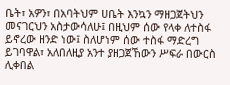ቤት፣ አዎን፣ በአባትህም ሀቤት እንኳን ማዘጋጀትህን መናገርህን አስታውሳለሁ፤ በዚህም ሰው የላቀ ለተስፋ ይኖረው ዘንድ ነው፤ ስለሆነም ሰው ተስፋ ማድረግ ይገባዋል፣ አለበለዚያ አንተ ያዘጋጀኸውን ሥፍራ በውርስ ሊቀበል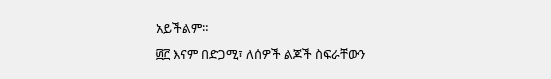አይችልም።
፴፫ እናም በድጋሚ፣ ለሰዎች ልጆች ስፍራቸውን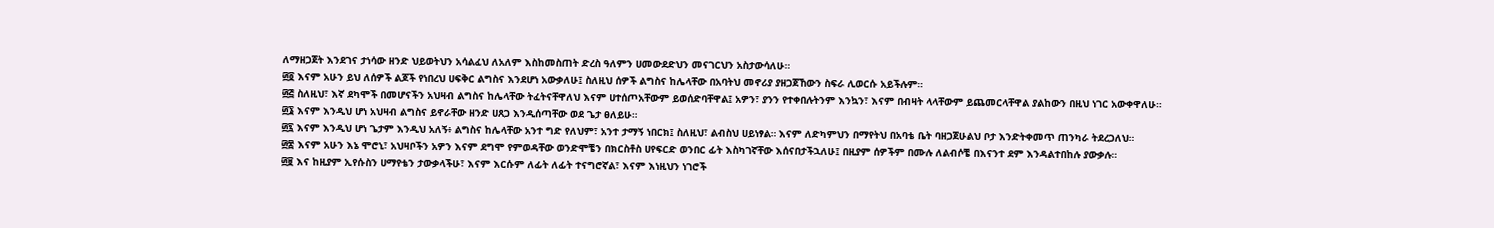ለማዘጋጀት እንደገና ታነሳው ዘንድ ህይወትህን አሳልፈህ ለአለም እስከመስጠት ድረስ ዓለምን ሀመውደድህን መናገርህን አስታውሳለሁ።
፴፬ እናም አሁን ይህ ለሰዎች ልጆች የነበረህ ሀፍቅር ልግስና እንደሆነ አውቃለሁ፤ ስለዚህ ሰዎች ልግስና ከሌላቸው በአባትህ መኖሪያ ያዘጋጀኸውን ስፍራ ሊወርሱ አይችሉም።
፴፭ ስለዚህ፣ እኛ ደካሞች በመሆናችን አህዛብ ልግስና ከሌላቸው ትፈትናቸዋለህ እናም ሀተሰጦአቸውም ይወሰድባቸዋል፤ አዎን፣ ያንን የተቀበሉትንም እንኳን፣ እናም በብዛት ላላቸውም ይጨመርላቸዋል ያልከውን በዚህ ነገር አውቀዋለሁ።
፴፮ እናም እንዲህ ሆነ አህዛብ ልግስና ይኖራቸው ዘንድ ሀጸጋ እንዲሰጣቸው ወደ ጌታ ፀለይሁ።
፴፯ እናም እንዲህ ሆነ ጌታም እንዲህ አለኝ፥ ልግስና ከሌላቸው አንተ ግድ የለህም፣ አንተ ታማኝ ነበርክ፤ ስለዚህ፣ ልብስህ ሀይነፃል። እናም ለድካምህን በማየትህ በአባቴ ቤት ባዘጋጀሁልህ ቦታ እንድትቀመጥ ጠንካራ ትደረጋለህ።
፴፰ እናም አሁን እኔ ሞሮኒ፣ አህዛቦችን አዎን እናም ደግሞ የምወዳቸው ወንድሞቼን በክርስቶስ ሀየፍርድ ወንበር ፊት እስካገኛቸው እሰናበታችኋለሁ፤ በዚያም ሰዎችም በሙሉ ለልብሶቼ በእናንተ ደም እንዳልተበከሉ ያውቃሉ።
፴፱ እና ከዚያም ኢየሱስን ሀማየቴን ታውቃላችሁ፣ እናም እርሱም ለፊት ለፊት ተናግሮኛል፣ እናም እነዚህን ነገሮች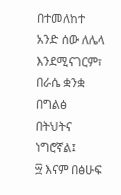በተመለከተ አንድ ሰው ለሌላ እንደሚናገርም፣ በራሴ ቋንቋ በግልፅ በትህትና ነግሮኛል፤
፵ እናም በፅሁፍ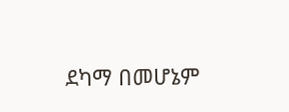ደካማ በመሆኔም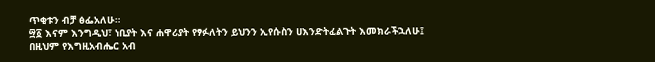ጥቂቱን ብቻ ፅፌአለሁ።
፵፩ እናም እንግዲህ፣ ነቢያት እና ሐዋሪያት የፃፉለትን ይህንን ኢየሱስን ሀእንድትፈልጉት እመክራችኋለሁ፤ በዚህም የእግዚአብሔር አብ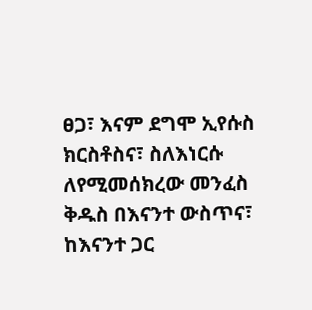ፀጋ፣ እናም ደግሞ ኢየሱስ ክርስቶስና፣ ስለእነርሱ ለየሚመሰክረው መንፈስ ቅዱስ በእናንተ ውስጥና፣ ከእናንተ ጋር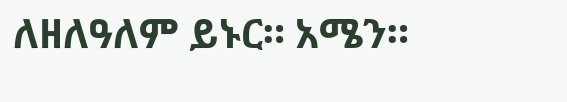ለዘለዓለም ይኑር። አሜን።